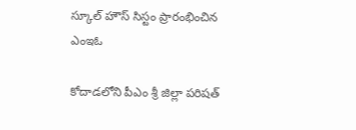స్కూల్ హౌస్ సిస్టం ప్రారంభించిన ఎంఇఓ

కోదాడలోని పీఎం శ్రీ జిల్లా పరిషత్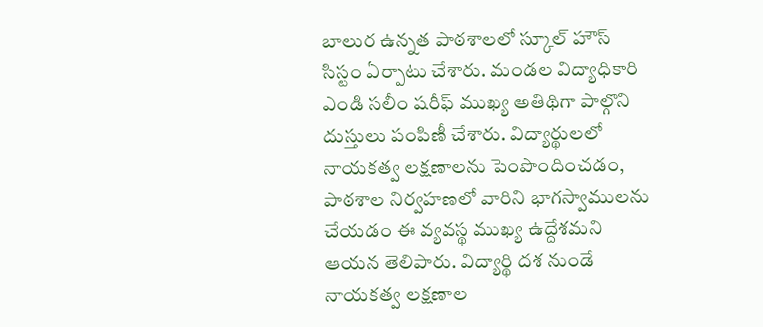బాలుర ఉన్నత పాఠశాలలో స్కూల్ హౌస్ సిస్టం ఏర్పాటు చేశారు. మండల విద్యాధికారి ఎండి సలీం షరీఫ్ ముఖ్య అతిథిగా పాల్గొని దుస్తులు పంపిణీ చేశారు. విద్యార్థులలో నాయకత్వ లక్షణాలను పెంపొందించడం, పాఠశాల నిర్వహణలో వారిని భాగస్వాములను చేయడం ఈ వ్యవస్థ ముఖ్య ఉద్దేశమని ఆయన తెలిపారు. విద్యార్థి దశ నుండే నాయకత్వ లక్షణాల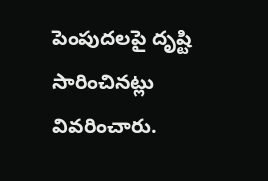పెంపుదలపై దృష్టి సారించినట్లు వివరించారు.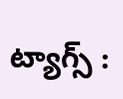ట్యాగ్స్ :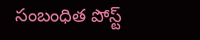సంబంధిత పోస్ట్